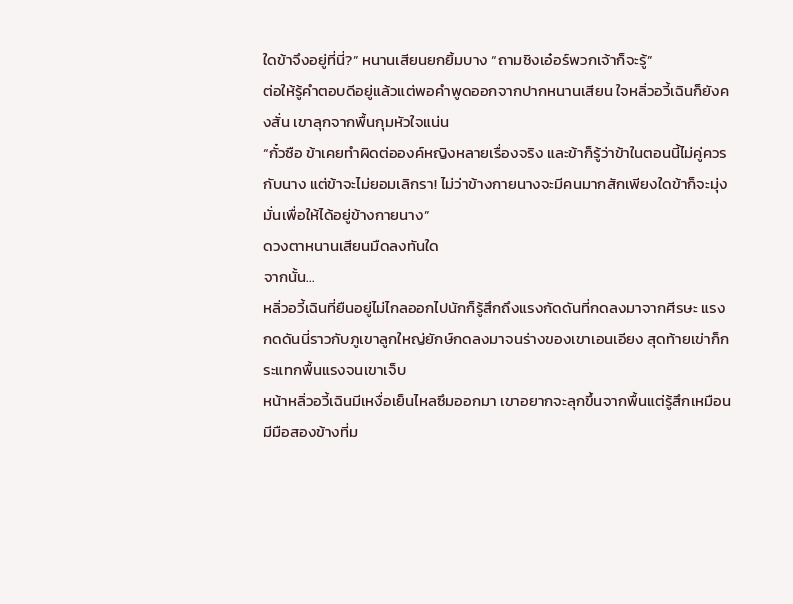ใดข้าจึงอยู่ที่นี่?” หนานเสียนยกยิ้มบาง “ถามชิงเอ๋อร์พวกเจ้าก็จะรู้”
ต่อให้รู้คำตอบดีอยู่แล้วแต่พอคำพูดออกจากปากหนานเสียน ใจหลิ่วอวี้เฉินก็ยังคงสั่น เขาลุกจากพื้นกุมหัวใจแน่น
“กั๋วซือ ข้าเคยทำผิดต่อองค์หญิงหลายเรื่องจริง และข้าก็รู้ว่าข้าในตอนนี้ไม่คู่ควรกับนาง แต่ข้าจะไม่ยอมเลิกรา! ไม่ว่าข้างกายนางจะมีคนมากสักเพียงใดข้าก็จะมุ่งมั่นเพื่อให้ได้อยู่ข้างกายนาง”
ดวงตาหนานเสียนมืดลงทันใด
จากนั้น…
หลิ่วอวี้เฉินที่ยืนอยู่ไม่ไกลออกไปนักก็รู้สึกถึงแรงกัดดันที่กดลงมาจากศีรษะ แรงกดดันนี่ราวกับภูเขาลูกใหญ่ยักษ์กดลงมาจนร่างของเขาเอนเอียง สุดท้ายเข่าก็กระแทกพื้นแรงจนเขาเจ็บ
หน้าหลิ่วอวี้เฉินมีเหงื่อเย็นไหลซึมออกมา เขาอยากจะลุกขึ้นจากพื้นแต่รู้สึกเหมือนมีมือสองข้างที่ม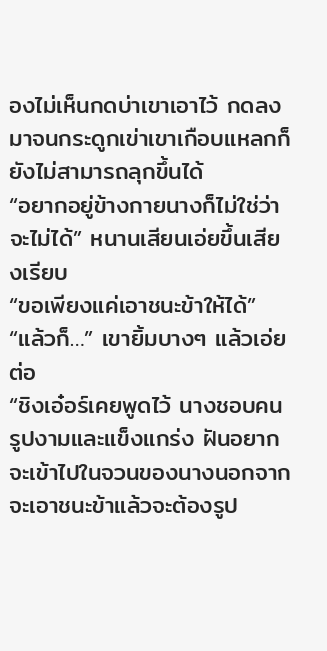องไม่เห็นกดบ่าเขาเอาไว้ กดลงมาจนกระดูกเข่าเขาเกือบแหลกก็ยังไม่สามารถลุกขึ้นได้
“อยากอยู่ข้างกายนางก็ไม่ใช่ว่าจะไม่ได้” หนานเสียนเอ่ยขึ้นเสียงเรียบ
“ขอเพียงแค่เอาชนะข้าให้ได้”
“แล้วก็…” เขายิ้มบางๆ แล้วเอ่ยต่อ
“ชิงเอ๋อร์เคยพูดไว้ นางชอบคนรูปงามและแข็งแกร่ง ฝันอยากจะเข้าไปในจวนของนางนอกจากจะเอาชนะข้าแล้วจะต้องรูป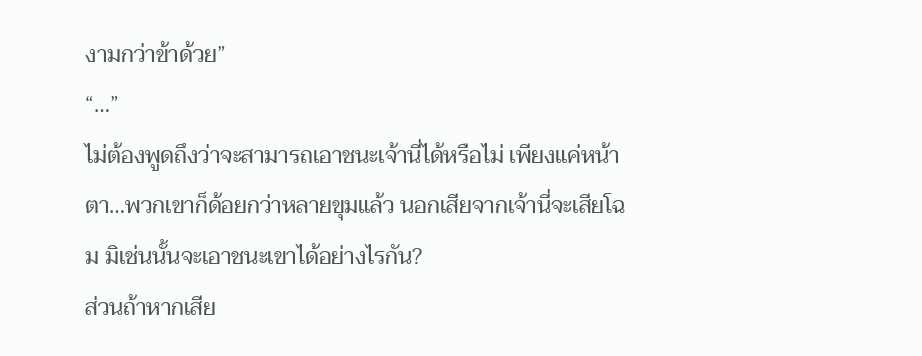งามกว่าข้าด้วย”
“…”
ไม่ต้องพูดถึงว่าจะสามารถเอาชนะเจ้านี่ได้หรือไม่ เพียงแค่หน้าตา…พวกเขาก็ด้อยกว่าหลายขุมแล้ว นอกเสียจากเจ้านี่จะเสียโฉม มิเช่นนั้นจะเอาชนะเขาได้อย่างไรกัน?
ส่วนถ้าหากเสีย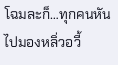โฉมละก็…ทุกคนหันไปมองหลิ่วอวี้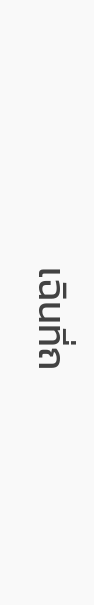เฉินที่ถ